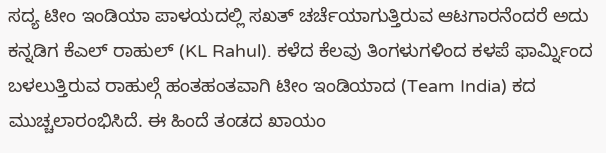ಸದ್ಯ ಟೀಂ ಇಂಡಿಯಾ ಪಾಳಯದಲ್ಲಿ ಸಖತ್ ಚರ್ಚೆಯಾಗುತ್ತಿರುವ ಆಟಗಾರನೆಂದರೆ ಅದು ಕನ್ನಡಿಗ ಕೆಎಲ್ ರಾಹುಲ್ (KL Rahul). ಕಳೆದ ಕೆಲವು ತಿಂಗಳುಗಳಿಂದ ಕಳಪೆ ಫಾರ್ಮ್ನಿಂದ ಬಳಲುತ್ತಿರುವ ರಾಹುಲ್ಗೆ ಹಂತಹಂತವಾಗಿ ಟೀಂ ಇಂಡಿಯಾದ (Team India) ಕದ ಮುಚ್ಚಲಾರಂಭಿಸಿದೆ. ಈ ಹಿಂದೆ ತಂಡದ ಖಾಯಂ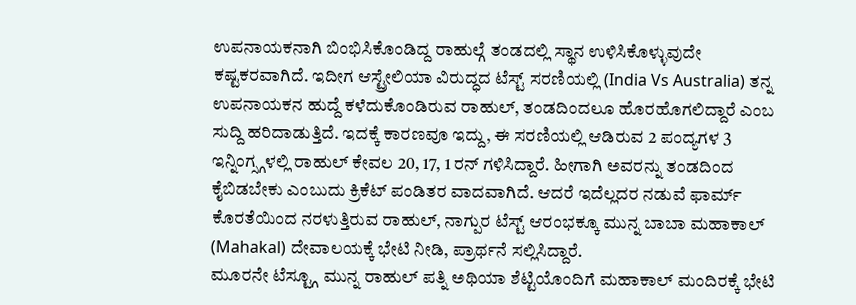ಉಪನಾಯಕನಾಗಿ ಬಿಂಭಿಸಿಕೊಂಡಿದ್ದ ರಾಹುಲ್ಗೆ ತಂಡದಲ್ಲಿ ಸ್ಥಾನ ಉಳಿಸಿಕೊಳ್ಳುವುದೇ ಕಷ್ಟಕರವಾಗಿದೆ. ಇದೀಗ ಆಸ್ಟ್ರೇಲಿಯಾ ವಿರುದ್ಧದ ಟೆಸ್ಟ್ ಸರಣಿಯಲ್ಲಿ (India Vs Australia) ತನ್ನ ಉಪನಾಯಕನ ಹುದ್ದೆ ಕಳೆದುಕೊಂಡಿರುವ ರಾಹುಲ್, ತಂಡದಿಂದಲೂ ಹೊರಹೊಗಲಿದ್ದಾರೆ ಎಂಬ ಸುದ್ದಿ ಹರಿದಾಡುತ್ತಿದೆ. ಇದಕ್ಕೆ ಕಾರಣವೂ ಇದ್ದು, ಈ ಸರಣಿಯಲ್ಲಿ ಆಡಿರುವ 2 ಪಂದ್ಯಗಳ 3 ಇನ್ನಿಂಗ್ಸ್ಗಳಲ್ಲಿ ರಾಹುಲ್ ಕೇವಲ 20, 17, 1 ರನ್ ಗಳಿಸಿದ್ದಾರೆ. ಹೀಗಾಗಿ ಅವರನ್ನು ತಂಡದಿಂದ ಕೈಬಿಡಬೇಕು ಎಂಬುದು ಕ್ರಿಕೆಟ್ ಪಂಡಿತರ ವಾದವಾಗಿದೆ. ಆದರೆ ಇದೆಲ್ಲದರ ನಡುವೆ ಫಾರ್ಮ್ ಕೊರತೆಯಿಂದ ನರಳುತ್ತಿರುವ ರಾಹುಲ್, ನಾಗ್ಪುರ ಟೆಸ್ಟ್ ಆರಂಭಕ್ಕೂ ಮುನ್ನ ಬಾಬಾ ಮಹಾಕಾಲ್ (Mahakal) ದೇವಾಲಯಕ್ಕೆ ಭೇಟಿ ನೀಡಿ, ಪ್ರಾರ್ಥನೆ ಸಲ್ಲಿಸಿದ್ದಾರೆ.
ಮೂರನೇ ಟೆಸ್ಟ್ಗೂ ಮುನ್ನ ರಾಹುಲ್ ಪತ್ನಿ ಅಥಿಯಾ ಶೆಟ್ಟಿಯೊಂದಿಗೆ ಮಹಾಕಾಲ್ ಮಂದಿರಕ್ಕೆ ಭೇಟಿ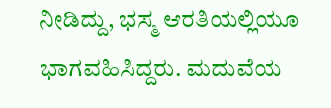ನೀಡಿದ್ದು, ಭಸ್ಮ ಆರತಿಯಲ್ಲಿಯೂ ಭಾಗವಹಿಸಿದ್ದರು. ಮದುವೆಯ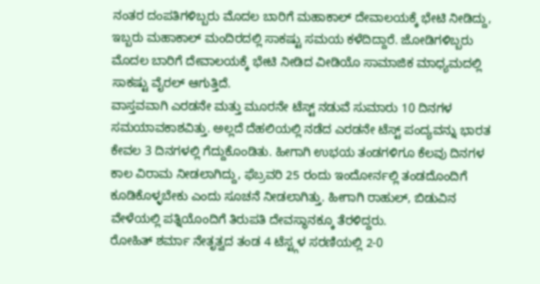ನಂತರ ದಂಪತಿಗಳಿಬ್ಬರು ಮೊದಲ ಬಾರಿಗೆ ಮಹಾಕಾಲ್ ದೇವಾಲಯಕ್ಕೆ ಭೇಟಿ ನೀಡಿದ್ದು, ಇಬ್ಬರು ಮಹಾಕಾಲ್ ಮಂದಿರದಲ್ಲಿ ಸಾಕಷ್ಟು ಸಮಯ ಕಳೆದಿದ್ದಾರೆ. ಜೋಡಿಗಳಿಬ್ಬರು ಮೊದಲ ಬಾರಿಗೆ ದೇವಾಲಯಕ್ಕೆ ಭೇಟಿ ನೀಡಿದ ವೀಡಿಯೊ ಸಾಮಾಜಿಕ ಮಾಧ್ಯಮದಲ್ಲಿ ಸಾಕಷ್ಟು ವೈರಲ್ ಆಗುತ್ತಿದೆ.
ವಾಸ್ತವವಾಗಿ ಎರಡನೇ ಮತ್ತು ಮೂರನೇ ಟೆಸ್ಟ್ ನಡುವೆ ಸುಮಾರು 10 ದಿನಗಳ ಸಮಯಾವಕಾಶವಿತ್ತು. ಅಲ್ಲದೆ ದೆಹಲಿಯಲ್ಲಿ ನಡೆದ ಎರಡನೇ ಟೆಸ್ಟ್ ಪಂದ್ಯವನ್ನು ಭಾರತ ಕೇವಲ 3 ದಿನಗಳಲ್ಲಿ ಗೆದ್ದುಕೊಂಡಿತು. ಹೀಗಾಗಿ ಉಭಯ ತಂಡಗಳಿಗೂ ಕೆಲವು ದಿನಗಳ ಕಾಲ ವಿರಾಮ ನೀಡಲಾಗಿದ್ದು, ಫೆಬ್ರವರಿ 25 ರಂದು ಇಂದೋರ್ನಲ್ಲಿ ತಂಡದೊಂದಿಗೆ ಕೂಡಿಕೊಳ್ಳಬೇಕು ಎಂದು ಸೂಚನೆ ನೀಡಲಾಗಿತ್ತು. ಹೀಗಾಗಿ ರಾಹುಲ್, ಬಿಡುವಿನ ವೇಳೆಯಲ್ಲಿ ಪತ್ನಿಯೊಂದಿಗೆ ತಿರುಪತಿ ದೇವಸ್ಥಾನಕ್ಕೂ ತೆರಳಿದ್ದರು.
ರೋಹಿತ್ ಶರ್ಮಾ ನೇತೃತ್ವದ ತಂಡ 4 ಟೆಸ್ಟ್ಗಳ ಸರಣಿಯಲ್ಲಿ 2-0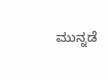ಮುನ್ನಡೆ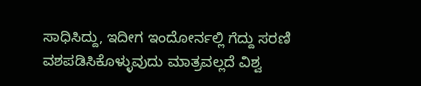ಸಾಧಿಸಿದ್ದು, ಇದೀಗ ಇಂದೋರ್ನಲ್ಲಿ ಗೆದ್ದು ಸರಣಿ ವಶಪಡಿಸಿಕೊಳ್ಳುವುದು ಮಾತ್ರವಲ್ಲದೆ ವಿಶ್ವ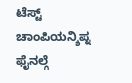ಟೆಸ್ಟ್ ಚಾಂಪಿಯನ್ಶಿಪ್ನ ಫೈನಲ್ಗೆ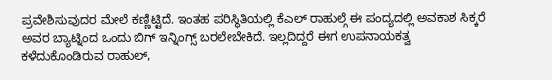ಪ್ರವೇಶಿಸುವುದರ ಮೇಲೆ ಕಣ್ಣಿಟ್ಟಿದೆ. ಇಂತಹ ಪರಿಸ್ಥಿತಿಯಲ್ಲಿ ಕೆಎಲ್ ರಾಹುಲ್ಗೆ ಈ ಪಂದ್ಯದಲ್ಲಿ ಅವಕಾಶ ಸಿಕ್ಕರೆ ಅವರ ಬ್ಯಾಟ್ನಿಂದ ಒಂದು ಬಿಗ್ ಇನ್ನಿಂಗ್ಸ್ ಬರಲೇಬೇಕಿದೆ. ಇಲ್ಲದಿದ್ದರೆ ಈಗ ಉಪನಾಯಕತ್ವ ಕಳೆದುಕೊಂಡಿರುವ ರಾಹುಲ್,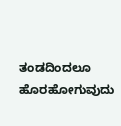ತಂಡದಿಂದಲೂ ಹೊರಹೋಗುವುದು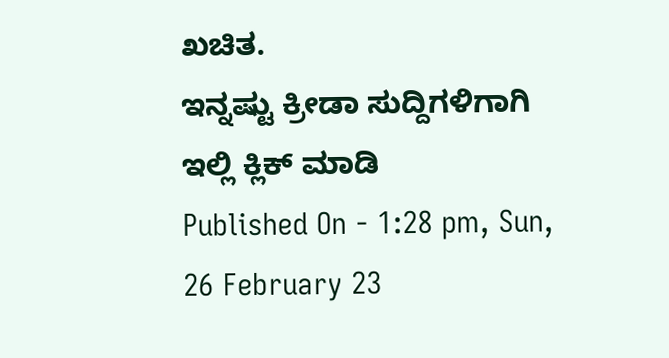ಖಚಿತ.
ಇನ್ನಷ್ಟು ಕ್ರೀಡಾ ಸುದ್ದಿಗಳಿಗಾಗಿ ಇಲ್ಲಿ ಕ್ಲಿಕ್ ಮಾಡಿ
Published On - 1:28 pm, Sun, 26 February 23